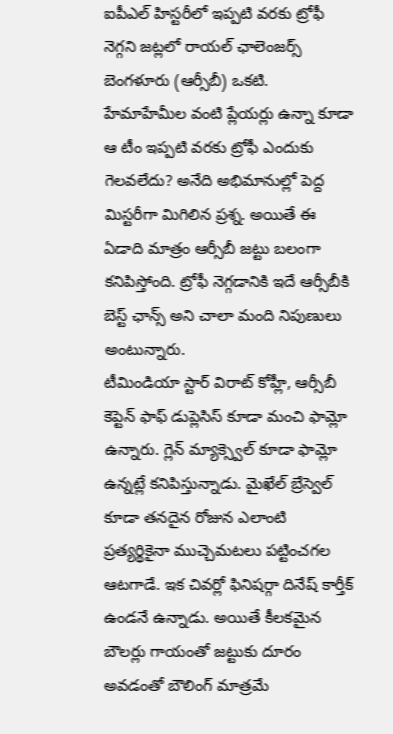ఐపీఎల్ హిస్టరీలో ఇప్పటి వరకు ట్రోఫీ నెగ్గని జట్లలో రాయల్ ఛాలెంజర్స్ బెంగళూరు (ఆర్సీబీ) ఒకటి. హేమాహేమీల వంటి ప్లేయర్లు ఉన్నా కూడా ఆ టీం ఇప్పటి వరకు ట్రోఫీ ఎందుకు గెలవలేదు? అనేది అభిమానుల్లో పెద్ద మిస్టరీగా మిగిలిన ప్రశ్న. అయితే ఈ ఏడాది మాత్రం ఆర్సీబీ జట్టు బలంగా కనిపిస్తోంది. ట్రోఫీ నెగ్గడానికి ఇదే ఆర్సీబీకి బెస్ట్ ఛాన్స్ అని చాలా మంది నిపుణులు అంటున్నారు.
టీమిండియా స్టార్ విరాట్ కోహ్లీ, ఆర్సీబీ కెప్టెన్ ఫాఫ్ డుప్లెసిస్ కూడా మంచి ఫామ్లో ఉన్నారు. గ్లెన్ మ్యాక్స్వెల్ కూడా ఫామ్లో ఉన్నట్లే కనిపిస్తున్నాడు. మైఖేల్ బ్రేస్వెల్ కూడా తనదైన రోజున ఎలాంటి ప్రత్యర్థికైనా ముచ్చెమటలు పట్టించగల ఆటగాడే. ఇక చివర్లో ఫినిషర్గా దినేష్ కార్తీక్ ఉండనే ఉన్నాడు. అయితే కీలకమైన బౌలర్లు గాయంతో జట్టుకు దూరం అవడంతో బౌలింగ్ మాత్రమే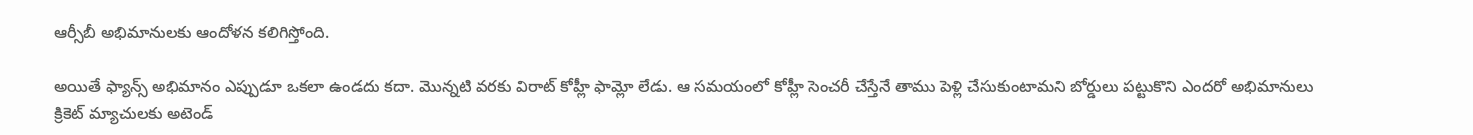ఆర్సీబీ అభిమానులకు ఆందోళన కలిగిస్తోంది.

అయితే ఫ్యాన్స్ అభిమానం ఎప్పుడూ ఒకలా ఉండదు కదా. మొన్నటి వరకు విరాట్ కోహ్లీ ఫామ్లో లేడు. ఆ సమయంలో కోహ్లీ సెంచరీ చేస్తేనే తాము పెళ్లి చేసుకుంటామని బోర్డులు పట్టుకొని ఎందరో అభిమానులు క్రికెట్ మ్యాచులకు అటెండ్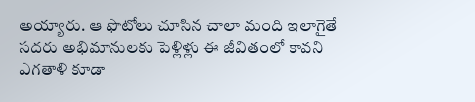అయ్యారు. ఆ ఫొటోలు చూసిన చాలా మంది ఇలాగైతే సదరు అభిమానులకు పెళ్లిళ్లు ఈ జీవితంలో కావని ఎగతాళి కూడా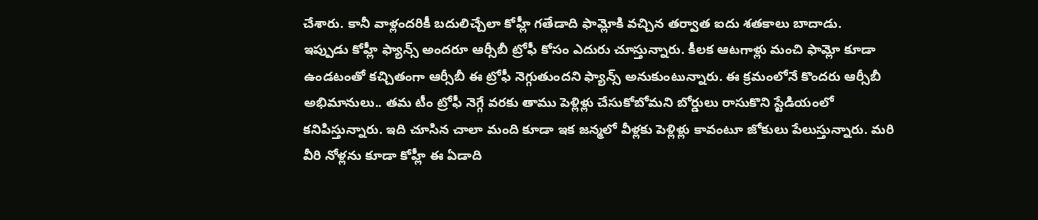చేశారు. కానీ వాళ్లందరికీ బదులిచ్చేలా కోహ్లీ గతేడాది ఫామ్లోకి వచ్చిన తర్వాత ఐదు శతకాలు బాదాడు.
ఇప్పుడు కోహ్లీ ఫ్యాన్స్ అందరూ ఆర్సీబీ ట్రోఫీ కోసం ఎదురు చూస్తున్నారు. కీలక ఆటగాళ్లు మంచి ఫామ్లో కూడా ఉండటంతో కచ్చితంగా ఆర్సీబీ ఈ ట్రోఫీ నెగ్గుతుందని ఫ్యాన్స్ అనుకుంటున్నారు. ఈ క్రమంలోనే కొందరు ఆర్సీబీ అభిమానులు.. తమ టీం ట్రోఫీ నెగ్గే వరకు తాము పెళ్లిళ్లు చేసుకోబోమని బోర్డులు రాసుకొని స్టేడియంలో కనిపిస్తున్నారు. ఇది చూసిన చాలా మంది కూడా ఇక జన్మలో వీళ్లకు పెళ్లిళ్లు కావంటూ జోకులు పేలుస్తున్నారు. మరి వీరి నోళ్లను కూడా కోహ్లీ ఈ ఏడాది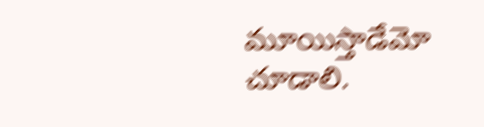మూయిస్తాడేమో చూడాలి.